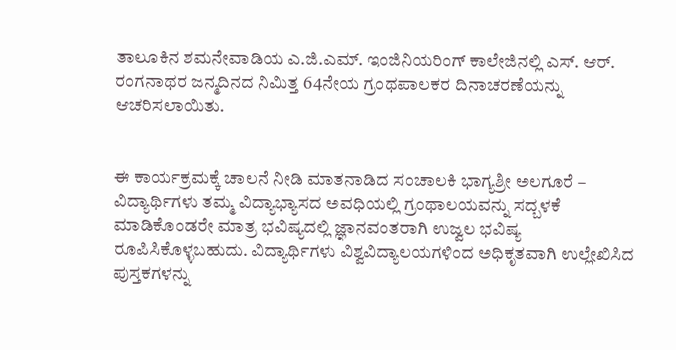ತಾಲೂಕಿನ ಶಮನೇವಾಡಿಯ ಎ.ಜಿ.ಎಮ್. ಇಂಜಿನಿಯರಿಂಗ್ ಕಾಲೇಜಿನಲ್ಲಿ ಎಸ್. ಆರ್. ರಂಗನಾಥರ ಜನ್ಮದಿನದ ನಿಮಿತ್ತ 64ನೇಯ ಗ್ರಂಥಪಾಲಕರ ದಿನಾಚರಣೆಯನ್ನು ಆಚರಿಸಲಾಯಿತು.


ಈ ಕಾರ್ಯಕ್ರಮಕ್ಕೆ ಚಾಲನೆ ನೀಡಿ ಮಾತನಾಡಿದ ಸಂಚಾಲಕಿ ಭಾಗ್ಯಶ್ರೀ ಅಲಗೂರೆ –
ವಿದ್ಯಾರ್ಥಿಗಳು ತಮ್ಮ ವಿದ್ಯಾಭ್ಯಾಸದ ಅವಧಿಯಲ್ಲಿ ಗ್ರಂಥಾಲಯವನ್ನು ಸದ್ಬಳಕೆ ಮಾಡಿಕೊಂಡರೇ ಮಾತ್ರ ಭವಿಷ್ಯದಲ್ಲಿ ಜ್ಞಾನವಂತರಾಗಿ ಉಜ್ವಲ ಭವಿಷ್ಯ ರೂಪಿಸಿಕೊಳ್ಳಬಹುದು. ವಿದ್ಯಾರ್ಥಿಗಳು ವಿಶ್ವವಿದ್ಯಾಲಯಗಳಿಂದ ಅಧಿಕೃತವಾಗಿ ಉಲ್ಲೇಖಿಸಿದ ಪುಸ್ತಕಗಳನ್ನು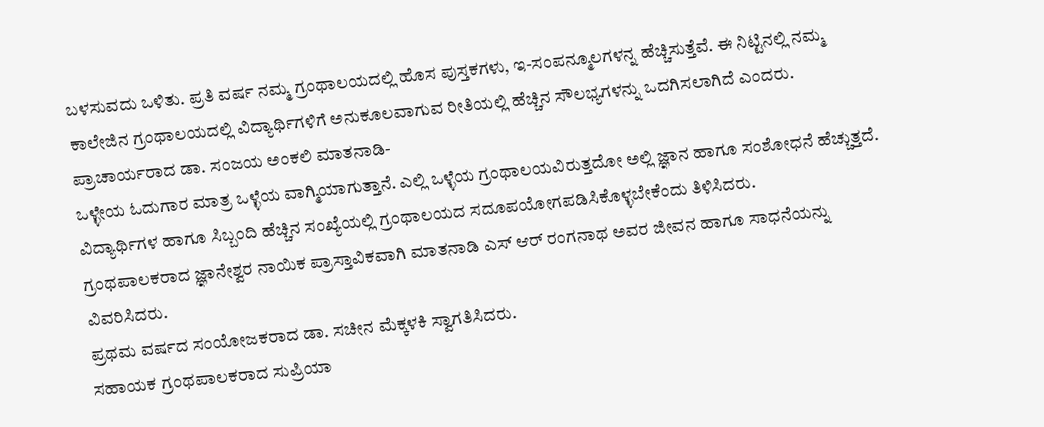ಬಳಸುವದು ಒಳಿತು. ಪ್ರತಿ ವರ್ಷ ನಮ್ಮ ಗ್ರಂಥಾಲಯದಲ್ಲಿ ಹೊಸ ಪುಸ್ತಕಗಳು, ಇ-ಸಂಪನ್ಮೂಲಗಳನ್ನ ಹೆಚ್ಚಿಸುತ್ತೆವೆ. ಈ ನಿಟ್ಟಿನಲ್ಲಿ ನಮ್ಮ ಕಾಲೇಜಿನ ಗ್ರಂಥಾಲಯದಲ್ಲಿ ವಿದ್ಯಾರ್ಥಿಗಳಿಗೆ ಅನುಕೂಲವಾಗುವ ರೀತಿಯಲ್ಲಿ ಹೆಚ್ಚಿನ ಸೌಲಭ್ಯಗಳನ್ನು ಒದಗಿಸಲಾಗಿದೆ ಎಂದರು.
ಪ್ರಾಚಾರ್ಯರಾದ ಡಾ. ಸಂಜಯ ಅಂಕಲಿ ಮಾತನಾಡಿ-
ಒಳ್ಳೇಯ ಓದುಗಾರ ಮಾತ್ರ ಒಳ್ಳೆಯ ವಾಗ್ಮಿಯಾಗುತ್ತಾನೆ. ಎಲ್ಲಿ ಒಳ್ಳೆಯ ಗ್ರಂಥಾಲಯವಿರುತ್ತದೋ ಅಲ್ಲಿ ಜ್ಞಾನ ಹಾಗೂ ಸಂಶೋಧನೆ ಹೆಚ್ಚುತ್ತದೆ. ವಿದ್ಯಾರ್ಥಿಗಳ ಹಾಗೂ ಸಿಬ್ಬಂದಿ ಹೆಚ್ಚಿನ ಸಂಖ್ಯೆಯಲ್ಲಿ ಗ್ರಂಥಾಲಯದ ಸದೂಪಯೋಗಪಡಿಸಿಕೊಳ್ಳಬೇಕೆಂದು ತಿಳಿಸಿದರು.
ಗ್ರಂಥಪಾಲಕರಾದ ಜ್ಞಾನೇಶ್ವರ ನಾಯಿಕ ಪ್ರಾಸ್ತಾವಿಕವಾಗಿ ಮಾತನಾಡಿ ಎಸ್ ಆರ್ ರಂಗನಾಥ ಅವರ ಜೀವನ ಹಾಗೂ ಸಾಧನೆಯನ್ನು ವಿವರಿಸಿದರು.
ಪ್ರಥಮ ವರ್ಷದ ಸಂಯೋಜಕರಾದ ಡಾ. ಸಚೀನ ಮೆಕ್ಕಳಕಿ ಸ್ವಾಗತಿಸಿದರು.
ಸಹಾಯಕ ಗ್ರಂಥಪಾಲಕರಾದ ಸುಪ್ರಿಯಾ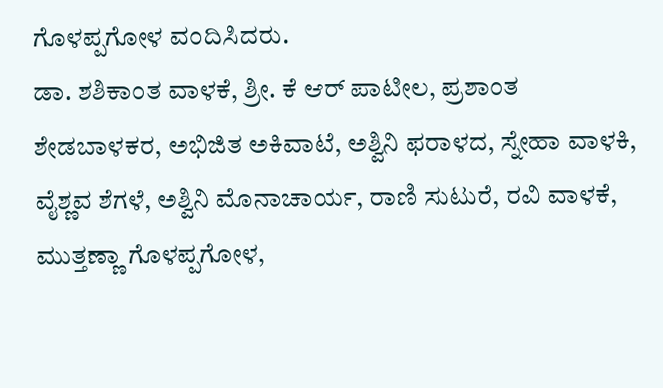ಗೊಳಪ್ಪಗೋಳ ವಂದಿಸಿದರು.
ಡಾ. ಶಶಿಕಾಂತ ವಾಳಕೆ, ಶ್ರೀ. ಕೆ ಆರ್ ಪಾಟೀಲ, ಪ್ರಶಾಂತ ಶೇಡಬಾಳಕರ, ಅಭಿಜಿತ ಅಕಿವಾಟೆ, ಅಶ್ವಿನಿ ಫರಾಳದ, ಸ್ನೇಹಾ ವಾಳಕಿ, ವೈಶ್ಣವ ಶೆಗಳೆ, ಅಶ್ವಿನಿ ಮೊನಾಚಾರ್ಯ, ರಾಣಿ ಸುಟುರೆ, ರವಿ ವಾಳಕೆ, ಮುತ್ತಣ್ಣಾ ಗೊಳಪ್ಪಗೋಳ,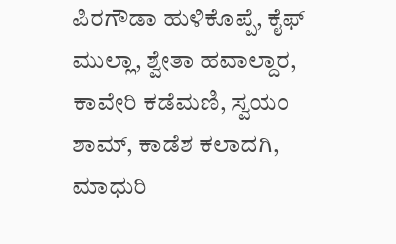ಪಿರಗೌಡಾ ಹುಳಿಕೊಪ್ಪೆ, ಕೈಫ್ ಮುಲ್ಲಾ, ಶ್ವೇತಾ ಹವಾಲ್ದಾರ, ಕಾವೇರಿ ಕಡೆಮಣಿ, ಸ್ವಯಂ ಶಾಮ್, ಕಾಡೆಶ ಕಲಾದಗಿ, ಮಾಧುರಿ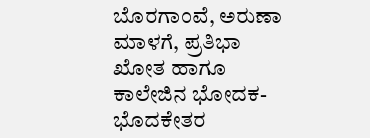ಬೊರಗಾಂವೆ, ಅರುಣಾ ಮಾಳಗೆ, ಪ್ರತಿಭಾ ಖೋತ ಹಾಗೂ ಕಾಲೇಜಿನ ಭೋದಕ-ಭೊದಕೇತರ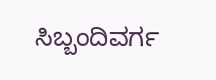ಸಿಬ್ಬಂದಿವರ್ಗ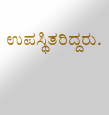ಉಪಸ್ಥಿತರಿದ್ದರು.